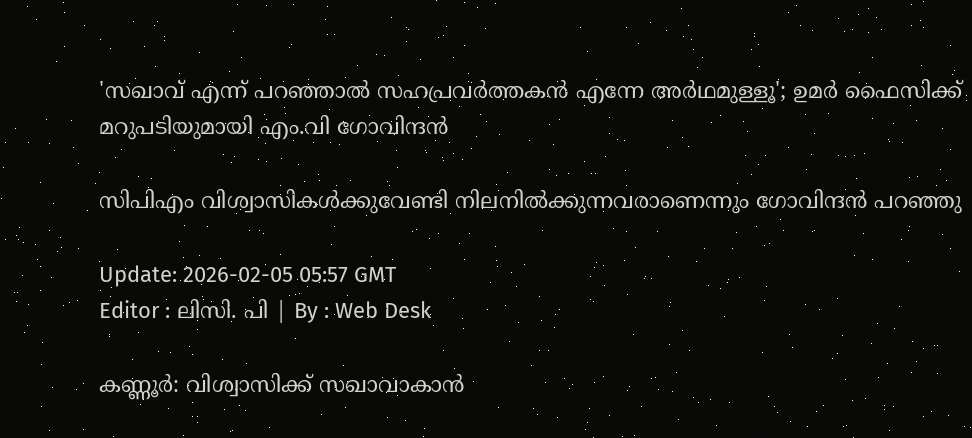'സഖാവ് എന്ന് പറഞ്ഞാൽ സഹപ്രവർത്തകൻ എന്നേ അർഥമുള്ളൂ'; ഉമർ ഫൈസിക്ക് മറുപടിയുമായി എം.വി ഗോവിന്ദന്‍

സിപിഎം വിശ്വാസികൾക്കുവേണ്ടി നിലനിൽക്കുന്നവരാണെന്നും ഗോവിന്ദന്‍ പറഞ്ഞു

Update: 2026-02-05 05:57 GMT
Editor : ലിസി. പി | By : Web Desk

കണ്ണൂര്‍: വിശ്വാസിക്ക് സഖാവാകാൻ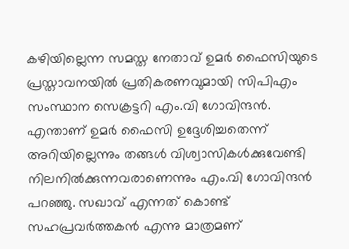കഴിയില്ലെന്ന സമസ്ത നേതാവ് ഉമർ ഫൈസിയുടെ പ്രസ്താവനയില്‍ പ്രതികരണവുമായി സിപിഎം സംസ്ഥാന സെക്രട്ടറി എം.വി ഗോവിന്ദൻ. എന്താണ് ഉമർ ഫൈസി ഉദ്ദേശിച്ചതെന്ന് അറിയില്ലെന്നും തങ്ങൾ വിശ്വാസികൾക്കുവേണ്ടി നിലനിൽക്കുന്നവരാണെന്നും എം.വി ഗോവിന്ദൻ പറഞ്ഞു. സഖാവ് എന്നത് കൊണ്ട് സഹപ്രവർത്തകൻ എന്നു മാത്രമണ്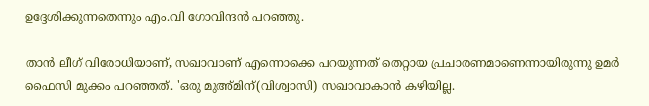ഉദ്ദേശിക്കുന്നതെന്നും എം.വി ഗോവിന്ദൻ പറഞ്ഞു.

താന്‍ ലീഗ് വിരോധിയാണ്, സഖാവാണ് എന്നൊക്കെ പറയുന്നത് തെറ്റായ പ്രചാരണമാണെന്നായിരുന്നു ഉമര്‍ ഫൈസി മുക്കം പറഞ്ഞത്. 'ഒരു മുഅ്മിന്(വിശ്വാസി) സഖാവാകാൻ കഴിയില്ല.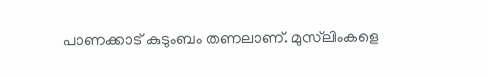പാണക്കാട് കുടുംബം തണലാണ്. മുസ്‌ലിംകളെ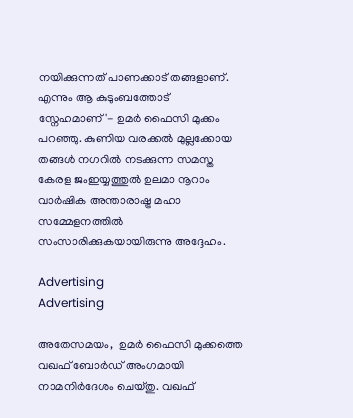നയിക്കുന്നത് പാണക്കാട് തങ്ങളാണ്. എന്നും ആ കുടുംബത്തോട് സ്നേഹമാണ്'- ഉമര്‍ ഫൈസി മുക്കം പറഞ്ഞു. കുണിയ വരക്കല്‍ മുല്ലക്കോയ തങ്ങള്‍ നഗറില്‍ നടക്കുന്ന സമസ്ത കേരള ജംഇയ്യത്തുല്‍ ഉലമാ നൂറാം വാര്‍ഷിക അന്താരാഷ്ട്ര മഹാ സമ്മേളനത്തില്‍ സംസാരിക്കുകയായിരുന്നു അദ്ദേഹം.

Advertising
Advertising

അതേസമയം,  ഉമർ ഫൈസി മുക്കത്തെ വഖഫ് ബോർഡ് അംഗമായി നാമനിർദേശം ചെയ്തു. വഖഫ്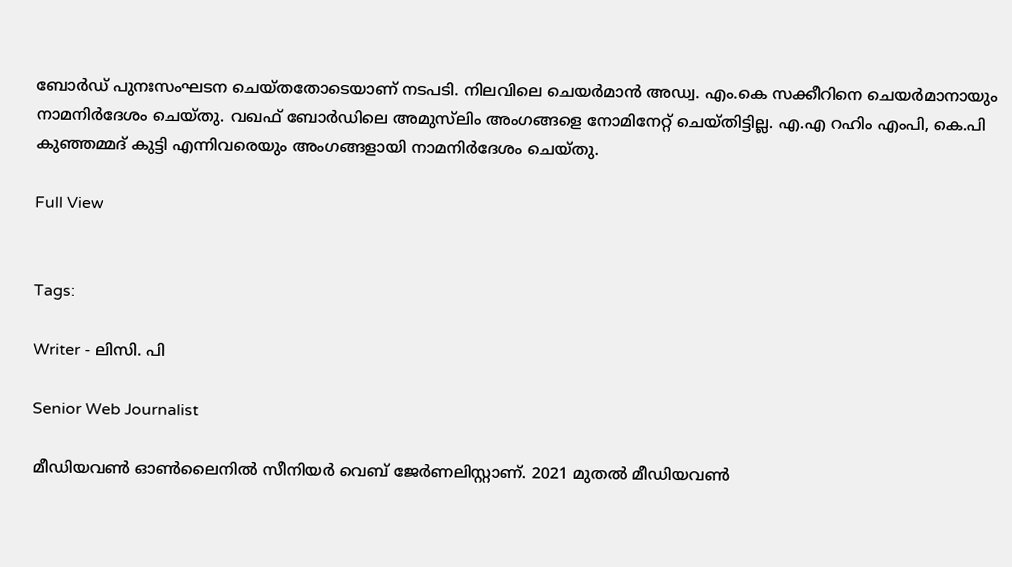ബോർഡ് പുനഃസംഘടന ചെയ്തതോടെയാണ് നടപടി. നിലവിലെ ചെയർമാൻ അഡ്വ. എം.കെ സക്കീറിനെ ചെയർമാനായും നാമനിർദേശം ചെയ്തു. വഖഫ് ബോർഡിലെ അമുസ്‌ലിം അംഗങ്ങളെ നോമിനേറ്റ് ചെയ്തിട്ടില്ല. എ.എ റഹിം എംപി, കെ.പി കുഞ്ഞമ്മദ് കുട്ടി എന്നിവരെയും അംഗങ്ങളായി നാമനിർദേശം ചെയ്തു.

Full View


Tags:

Writer - ലിസി. പി

Senior Web Journalist

മീഡിയവൺ ഓൺലൈനിൽ സീനിയർ വെബ് ജേർണലിസ്റ്റാണ്. 2021 മുതൽ മീഡിയവൺ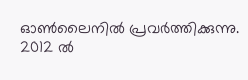ഓൺലൈനിൽ പ്രവർത്തിക്കുന്നു. 2012 ല്‍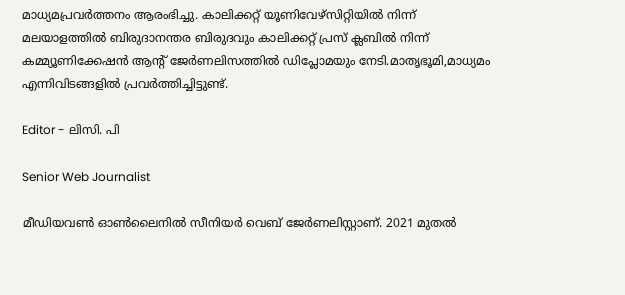മാധ്യമപ്രവര്‍ത്തനം ആരംഭിച്ചു. കാലിക്കറ്റ് യൂണിവേഴ്‌സിറ്റിയിൽ നിന്ന് മലയാളത്തിൽ ബിരുദാനന്തര ബിരുദവും കാലിക്കറ്റ് പ്രസ് ക്ലബിൽ നിന്ന് കമ്മ്യൂണിക്കേഷൻ ആന്റ് ജേർണലിസത്തിൽ ഡിപ്ലോമയും നേടി.മാതൃഭൂമി,മാധ്യമം എന്നിവിടങ്ങളിൽ പ്രവർത്തിച്ചിട്ടുണ്ട്.

Editor - ലിസി. പി

Senior Web Journalist

മീഡിയവൺ ഓൺലൈനിൽ സീനിയർ വെബ് ജേർണലിസ്റ്റാണ്. 2021 മുതൽ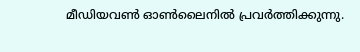മീഡിയവൺ ഓൺലൈനിൽ പ്രവർത്തിക്കുന്നു.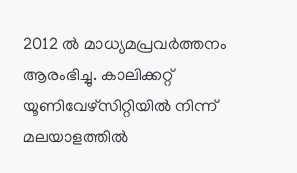2012 ല്‍ മാധ്യമപ്രവര്‍ത്തനം ആരംഭിച്ചു. കാലിക്കറ്റ് യൂണിവേഴ്‌സിറ്റിയിൽ നിന്ന് മലയാളത്തിൽ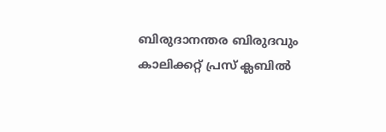ബിരുദാനന്തര ബിരുദവും കാലിക്കറ്റ് പ്രസ് ക്ലബിൽ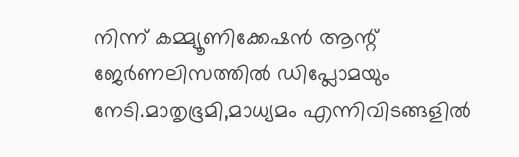നിന്ന് കമ്മ്യൂണിക്കേഷൻ ആന്റ് ജേർണലിസത്തിൽ ഡിപ്ലോമയും നേടി.മാതൃഭൂമി,മാധ്യമം എന്നിവിടങ്ങളിൽ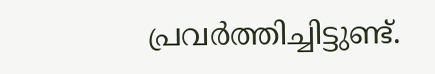പ്രവർത്തിച്ചിട്ടുണ്ട്.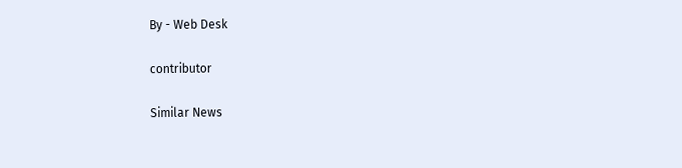By - Web Desk

contributor

Similar News